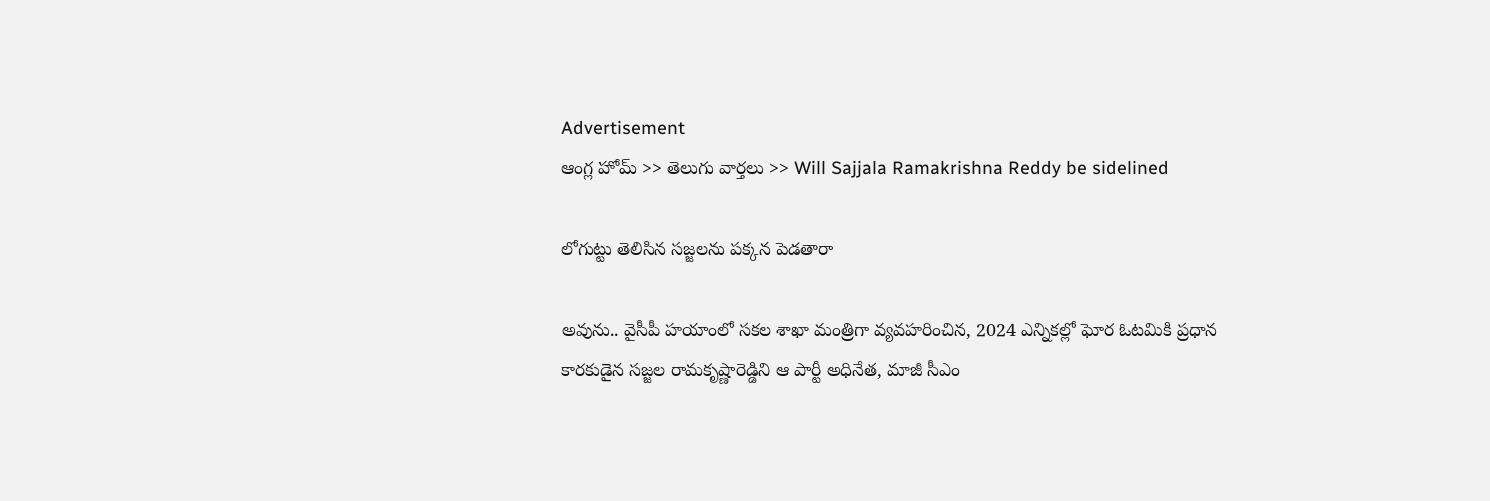Advertisement
ఆంగ్ల హోమ్ >> తెలుగు వార్తలు >> Will Sajjala Ramakrishna Reddy be sidelined

లోగుట్టు తెలిసిన సజ్జలను పక్కన పెడతారా

అవును.. వైసీపీ హయాంలో సకల శాఖా మంత్రిగా వ్యవహరించిన, 2024 ఎన్నికల్లో ఘోర ఓటమికి ప్రధాన కారకుడైన సజ్జల రామకృష్ణారెడ్డిని ఆ పార్టీ అధినేత, మాజీ సీఎం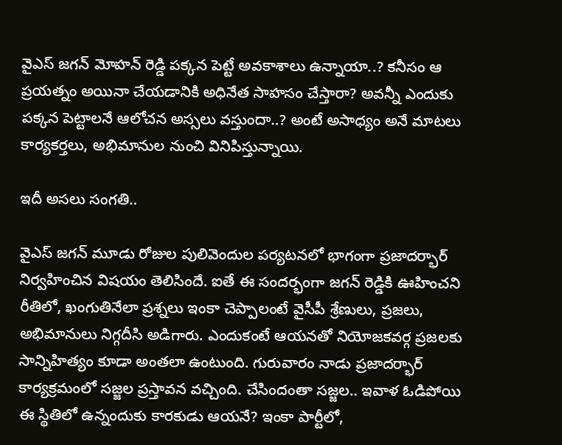వైఎస్ జగన్ మోహన్ రెడ్డి పక్కన పెట్టే అవకాశాలు ఉన్నాయా..? కనీసం ఆ ప్రయత్నం అయినా చేయడానికి అధినేత సాహసం చేస్తారా? అవన్నీ ఎందుకు పక్కన పెట్టాలనే ఆలోచన అస్సలు వస్తుందా..? అంటే అసాధ్యం అనే మాటలు కార్యకర్తలు, అభిమానుల నుంచి వినిపిస్తున్నాయి.

ఇదీ అసలు సంగతి..

వైఎస్ జగన్ మూడు రోజుల పులివెందుల పర్యటనలో భాగంగా ప్రజాదర్భార్ నిర్వహించిన విషయం తెలిసిందే. ఐతే ఈ సందర్భంగా జగన్ రెడ్డికి ఊహించని రీతిలో, ఖంగుతినేలా ప్రశ్నలు ఇంకా చెప్పాలంటే వైసీపీ శ్రేణులు, ప్రజలు, అభిమానులు నిగ్గదీసి అడిగారు. ఎందుకంటే ఆయనతో నియోజకవర్గ ప్రజలకు సాన్నిహిత్యం కూడా అంతలా ఉంటుంది. గురువారం నాడు ప్రజాదర్భార్ కార్యక్రమంలో సజ్జల ప్రస్తావన వచ్చింది. చేసిందంతా సజ్జల.. ఇవాళ ఓడిపోయి ఈ స్థితిలో ఉన్నందుకు కారకుడు ఆయనే? ఇంకా పార్టీలో,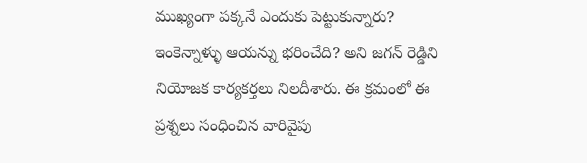ముఖ్యంగా పక్కనే ఎందుకు పెట్టుకున్నారు? ఇంకెన్నాళ్ళు ఆయన్ను భరించేది? అని జగన్ రెడ్డిని నియోజక కార్యకర్తలు నిలదీశారు. ఈ క్రమంలో ఈ ప్రశ్నలు సంధించిన వారివైపు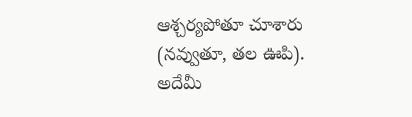ఆశ్చర్యపోతూ చూశారు (నవ్వుతూ, తల ఊపి). అదేమీ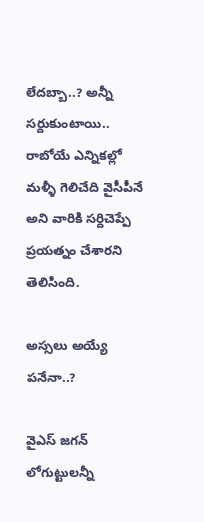లేదబ్బా..? అన్నీ సర్దుకుంటాయి.. రాబోయే ఎన్నికల్లో మళ్ళీ గెలిచేది వైసీపీనే అని వారికి సర్దిచెప్పే ప్రయత్నం చేశారని తెలిసింది.

అస్సలు అయ్యే పనేనా..?

వైఎస్ జగన్ లోగుట్టులన్నీ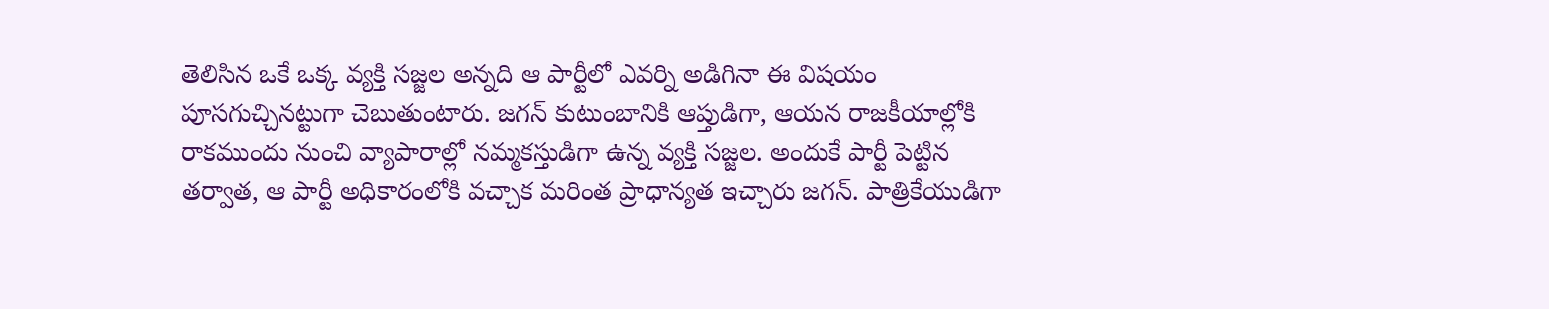తెలిసిన ఒకే ఒక్క వ్యక్తి సజ్జల అన్నది ఆ పార్టీలో ఎవర్ని అడిగినా ఈ విషయం పూసగుచ్చినట్టుగా చెబుతుంటారు. జగన్ కుటుంబానికి ఆప్తుడిగా, ఆ‍యన రాజకీయాల్లోకి రాకముందు నుంచి వ్యాపారాల్లో నమ్మకస్తుడిగా ఉన్న వ్యక్తి సజ్జల. అందుకే పార్టీ పెట్టిన తర్వాత, ఆ పార్టీ అధికారంలోకి వచ్చాక మరింత ప్రాధాన్యత ఇచ్చారు జగన్. పాత్రికేయుడిగా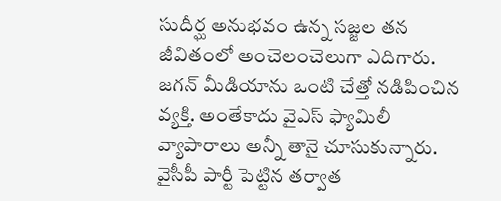సుదీర్ఘ అనుభవం ఉన్న సజ్జల తన జీవితంలో అంచెలంచెలుగా ఎదిగారు. జగన్ మీడియాను ఒంటి చేత్తో నడిపించిన వ్యక్తి. అంతేకాదు వైఎస్ ఫ్యామిలీ వ్యాపారాలు అన్నీ తానై చూసుకున్నారు. వైసీపీ పార్టీ పెట్టిన తర్వాత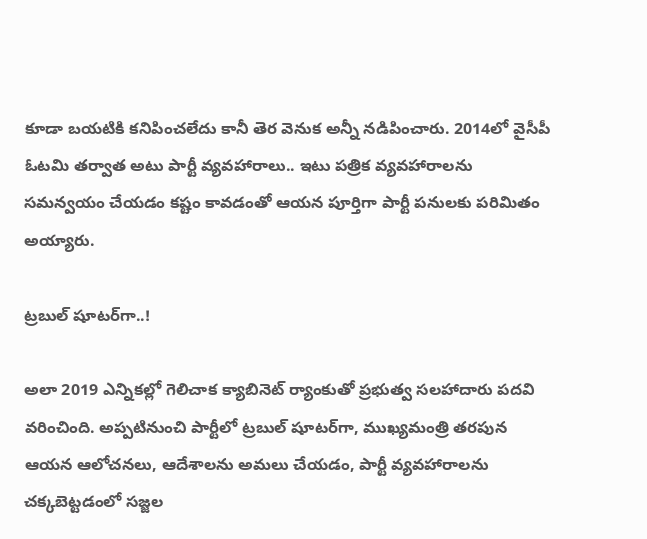కూడా బయటికి కనిపించలేదు కానీ తెర వెనుక అన్నీ నడిపించారు. 2014లో వైసీపీ ఓటమి తర్వాత అటు పార్టీ వ్యవహారాలు.. ఇటు పత్రిక వ్యవహారాలను సమన్వయం చేయడం కష్టం కావడంతో ఆయన పూర్తిగా పార్టీ పనులకు పరిమితం అయ్యారు.

ట్రబుల్‌ షూటర్‌గా..!

అలా 2019 ఎన్నికల్లో గెలిచాక క్యాబినెట్‌ ర్యాంకుతో ప్రభుత్వ సలహాదారు పదవి వరించింది. అప్పటినుంచి పార్టీలో ట్రబుల్‌ షూటర్‌గా, ముఖ్యమంత్రి తరపున ఆయన ఆలోచనలు, ఆదేశాలను అమలు చేయడం, పార్టీ వ్యవహారాలను చక్కబెట్టడంలో సజ్జల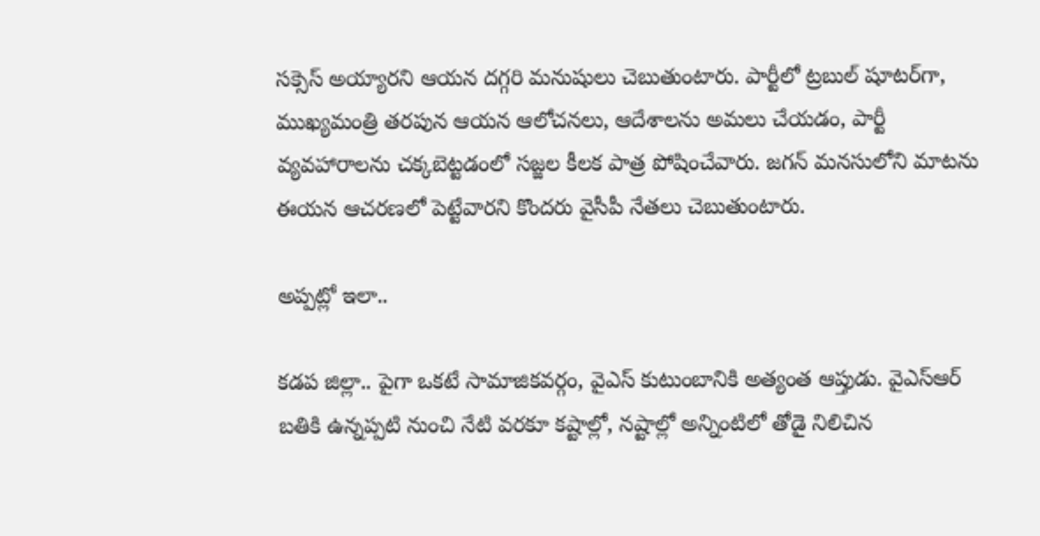సక్సెస్ అయ్యారని ఆయన దగ్గరి మనుషులు చెబుతుంటారు. పార్టీలో ట్రబుల్‌ షూటర్‌గా, ముఖ్యమంత్రి తరపున ఆయన ఆలోచనలు, ఆదేశాలను అమలు చేయడం, పార్టీ వ్యవహారాలను చక్కబెట్టడంలో సజ్జల కీలక పాత్ర పోషించేవారు. జగన్ మనసులోని మాటను ఈయన ఆచరణలో పెట్టేవారని కొందరు వైసీపీ నేతలు చెబుతుంటారు.

అప్పట్లో ఇలా..

కడప జిల్లా.. పైగా ఒకటే సామాజికవర్గం, వైఎస్ కుటుంబానికి అత్యంత ఆప్తుడు. వైఎస్ఆర్ బతికి ఉన్నప్పటి నుంచి నేటి వరకూ కష్టాల్లో, నష్టాల్లో అన్నింటిలో తోడై నిలిచిన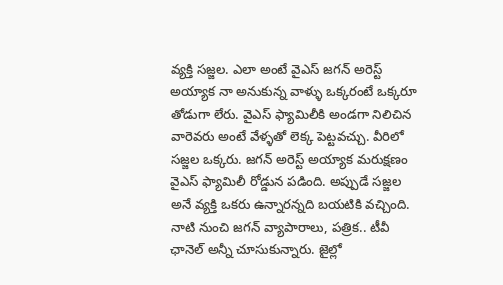వ్యక్తి సజ్జల. ఎలా అంటే వైఎస్ జగన్ అరెస్ట్ అయ్యాక నా అనుకున్న వాళ్ళు ఒక్కరంటే ఒక్కరూ తోడుగా లేరు. వైఎస్ ఫ్యామిలీకి అండగా నిలిచిన వారెవరు అంటే వేళ్ళతో లెక్క పెట్టవచ్చు. వీరిలో సజ్జల ఒక్కరు. జగన్ అరెస్ట్ అయ్యాక మరుక్షణం వైఎస్ ఫ్యామిలీ రోడ్డున పడింది. అప్పుడే సజ్జల అనే వ్యక్తి ఒకరు ఉన్నారన్నది బయటికి వచ్చింది. నాటి నుంచి జగన్ వ్యాపారాలు, పత్రిక.. టీవీ ఛానెల్ అన్నీ చూసుకున్నారు. జైల్లో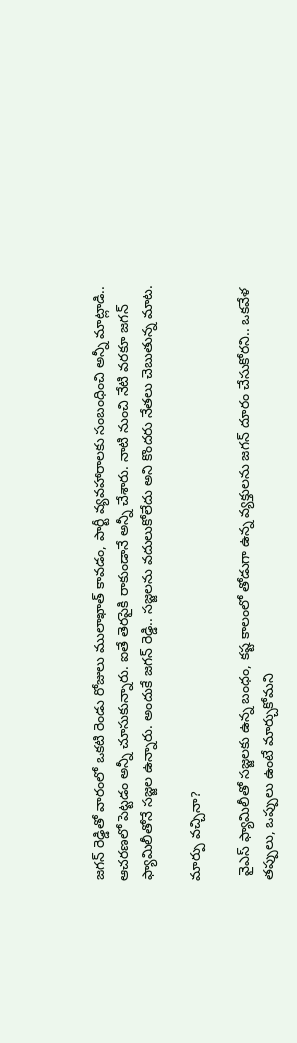జగన్ రెడ్డితో వారంలో ఒకటి రెండు రోజులు ములాఖాత్ కావడం, పార్టీ వ్యవహారాలకు సంబంధించి అన్నీ మాట్లాడి.. ఆచరణలో పెట్టడం అన్నీ చూసుకున్నారు. ఐతే తెరపైకి రాకుండానే అన్నీ చేశారు. నాటి నుంచి నేటి వరకూ జగన్ ఫ్యామిలీతోనే సజ్జల ఉన్నారు. అందుకే జగన్ రెడ్డి.. సజ్జలను వదులుకోలేదు అని కొందరు నేతలు చెబుతున్న మాట.

మార్పు వచ్చినా?

 వైఎస్ ఫ్యామిలీతో సజ్జలకు ఉన్న బంధం, కష్ట కాలంలో తోడుగా ఉన్న వ్యక్తులను జగన్ దూరం చేసుకోరని.. ఒకవేళ తప్పులు, ఒప్పులు ఉంటే మార్చుకోమని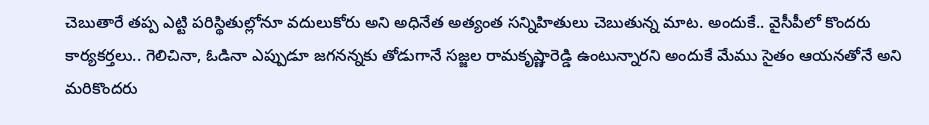చెబుతారే తప్ప ఎట్టి పరిస్థితుల్లోనూ వదులుకోరు అని అధినేత అత్యంత సన్నిహితులు చెబుతున్న మాట. అందుకే.. వైసీపీలో కొందరు కార్యకర్తలు.. గెలిచినా, ఓడినా ఎప్పుడూ జగనన్నకు తోడుగానే సజ్జల రామకృష్ణారెడ్డి ఉంటున్నారని అందుకే మేము సైతం ఆయనతోనే అని మరికొందరు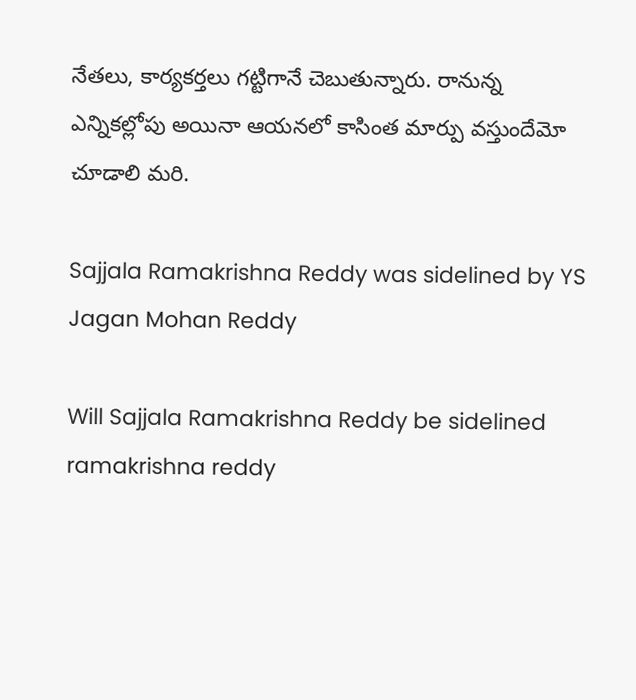నేతలు, కార్యకర్తలు గట్టిగానే చెబుతున్నారు. రానున్న ఎన్నికల్లోపు అయినా ఆయనలో కాసింత మార్పు వస్తుందేమో చూడాలి మరి.

Sajjala Ramakrishna Reddy was sidelined by YS Jagan Mohan Reddy

Will Sajjala Ramakrishna Reddy be sidelined
ramakrishna reddy